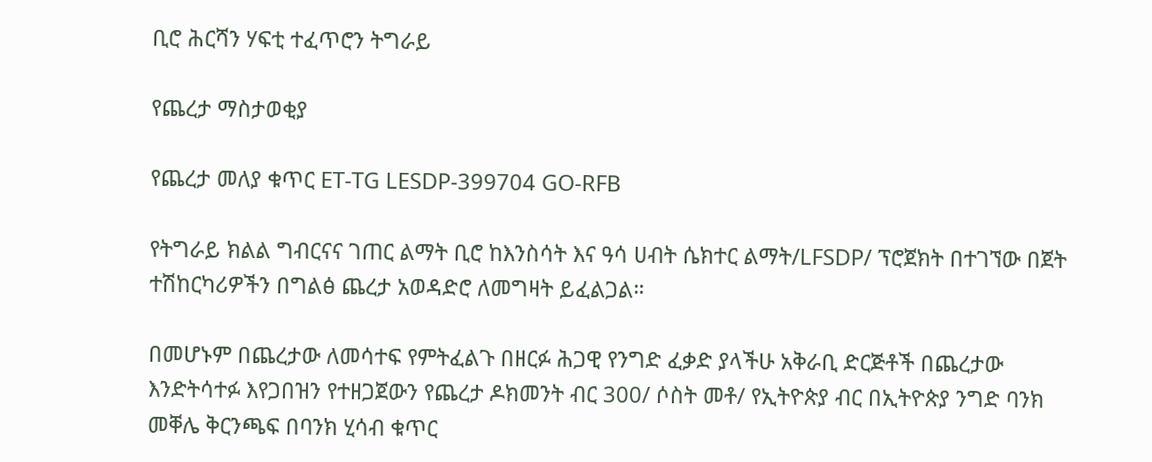ቢሮ ሕርሻን ሃፍቲ ተፈጥሮን ትግራይ

የጨረታ ማስታወቂያ

የጨረታ መለያ ቁጥር ET-TG LESDP-399704 GO-RFB

የትግራይ ክልል ግብርናና ገጠር ልማት ቢሮ ከእንስሳት እና ዓሳ ሀብት ሴክተር ልማት/LFSDP/ ፕሮጀክት በተገኘው በጀት ተሽከርካሪዎችን በግልፅ ጨረታ አወዳድሮ ለመግዛት ይፈልጋል።

በመሆኑም በጨረታው ለመሳተፍ የምትፈልጉ በዘርፉ ሕጋዊ የንግድ ፈቃድ ያላችሁ አቅራቢ ድርጅቶች በጨረታው እንድትሳተፉ እየጋበዝን የተዘጋጀውን የጨረታ ዶክመንት ብር 300/ ሶስት መቶ/ የኢትዮጵያ ብር በኢትዮጵያ ንግድ ባንክ መቐሌ ቅርንጫፍ በባንክ ሂሳብ ቁጥር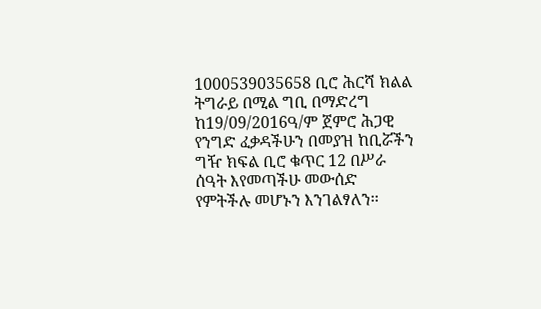1000539035658 ቢሮ ሕርሻ ክልል ትግራይ በሚል ግቢ በማድረግ ከ19/09/2016ዓ/ም ጀምሮ ሕጋዊ የንግድ ፈቃዳችሁን በመያዝ ከቢሯችን ግዥ ክፍል ቢሮ ቁጥር 12 በሥራ ሰዓት እየመጣችሁ መውሰድ የምትችሉ መሆኑን እንገልፃለን፡፡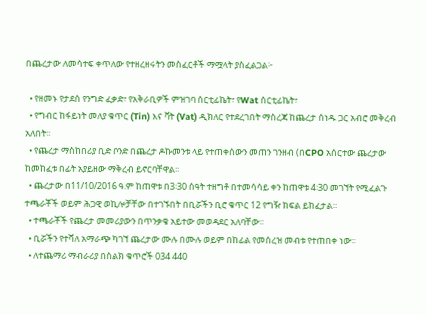በጨረታው ለመሳተፍ ቀጥለው የተዘረዘሩትን መስፈርቶች ማሟላት ያስፈልጋል፦

  • የዘመኑ የታደሰ የንግድ ፈቃድ፣ የአቅራቢዎች ምዝገባ ሰርቲፊኬት፣ የWat ሰርቲፊኬት፣
  • የግብር ከፋይነት መለያ ቁጥር (Tin) እና ቫት (Vat) ዲክለር የተደረገበት ማስረጃ ከጨረታ ሰነዱ ጋር አብሮ መቅረብ አለበት፡፡
  • የጨረታ ማስከበሪያ ቢድ ቦንድ በጨረታ ዶኩመንቱ ላይ የተጠቀሰውን መጠን ገንዘብ (በCPO አሰርተው ጨረታው ከመከፈቱ በፊት አያይዘው ማቅረብ ይኖርባቸዋል፡፡
  • ጨረታው በ11/10/2016 ዓ.ም ከጠዋቱ በ3፡30 ሰዓት ተዘግቶ በተመሳሳይ ቀን ከጠዋቱ 4፡30 መገኘት የሚፈልጉ ተጫራቾች ወይም ሕጋዊ ወኪሎቻቸው በተገኙበት በቢሯችን ቢሮ ቁጥር 12 የግዥ ክፍል ይከፈታል።
  • ተጫራቾች የጨረታ መመሪያውን በጥንቃቄ አይተው መወዳደር አለባቸው፡፡
  • ቢሯችን የተሻለ አማራጭ ካገኘ ጨረታው ሙሉ በሙሉ ወይም በከፊል የመሰረዝ መብቱ የተጠበቀ ነው፡፡
  • ለተጨማሪ ማብራሪያ በስልክ ቁጥሮች 034 440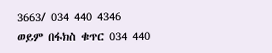3663/ 034 440 4346 ወይም በፋክስ ቁጥር 034 440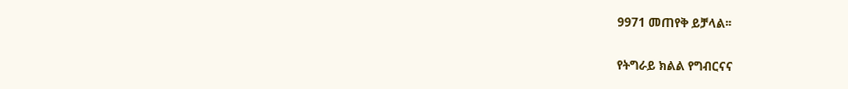9971 መጠየቅ ይቻላል፡፡

የትግራይ ክልል የግብርናና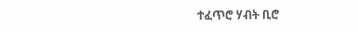ተፈጥሮ ሃብት ቢሮ